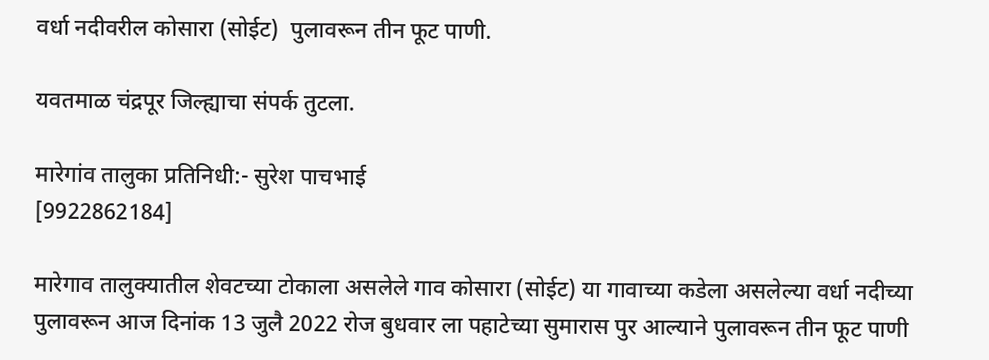वर्धा नदीवरील कोसारा (सोईट)  पुलावरून तीन फूट पाणी.

यवतमाळ चंद्रपूर जिल्ह्याचा संपर्क तुटला.

मारेगांव तालुका प्रतिनिधी:- सुरेश पाचभाई
[9922862184]

मारेगाव तालुक्यातील शेवटच्या टोकाला असलेले गाव कोसारा (सोईट) या गावाच्या कडेला असलेल्या वर्धा नदीच्या पुलावरून आज दिनांक 13 जुलै 2022 रोज बुधवार ला पहाटेच्या सुमारास पुर आल्याने पुलावरून तीन फूट पाणी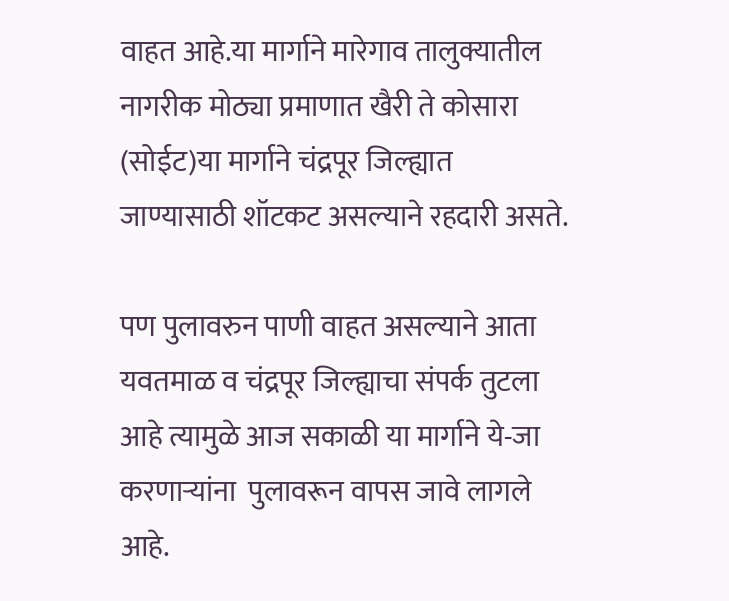वाहत आहे.या मार्गाने मारेगाव तालुक्यातील नागरीक मोठ्या प्रमाणात खैरी ते कोसारा (सोईट)या मार्गाने चंद्रपूर जिल्ह्यात जाण्यासाठी शॉटकट असल्याने रहदारी असते.

पण पुलावरुन पाणी वाहत असल्याने आता यवतमाळ व चंद्रपूर जिल्ह्याचा संपर्क तुटला आहे त्यामुळे आज सकाळी या मार्गाने ये-जा करणाऱ्यांना  पुलावरून वापस जावे लागले आहे.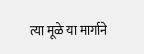त्या मूळे या मार्गाने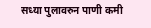सध्या पुलावरुन पाणी कमी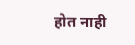होत नाही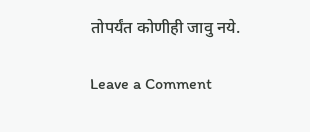तोपर्यंत कोणीही जावु नये.

Leave a Comment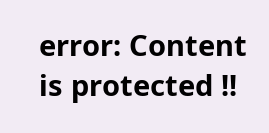error: Content is protected !!